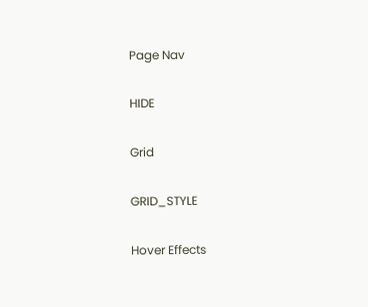Page Nav

HIDE

Grid

GRID_STYLE

Hover Effects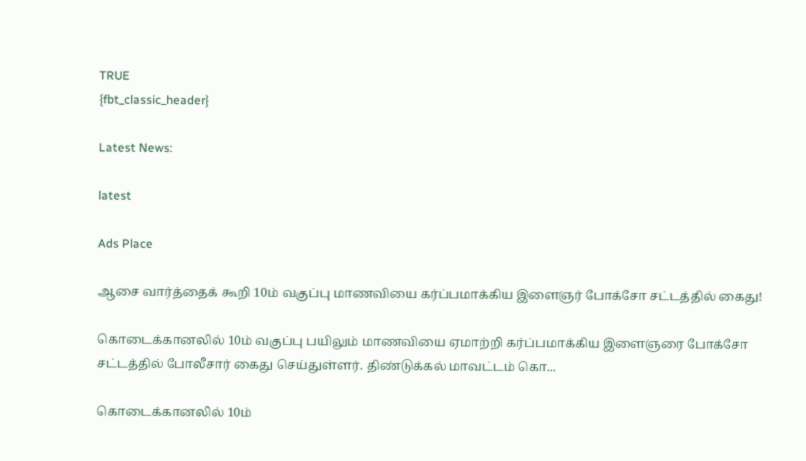TRUE
{fbt_classic_header}

Latest News:

latest

Ads Place

ஆசை வார்த்தைக் கூறி 10ம் வகுப்பு மாணவியை கர்ப்பமாக்கிய இளைஞர் போக்சோ சட்டத்தில் கைது!

கொடைக்கானலில் 10ம் வகுப்பு பயிலும் மாணவியை ஏமாற்றி கர்ப்பமாக்கிய இளைஞரை போக்சோ சட்டத்தில் போலீசார் கைது செய்துள்ளர். திண்டுக்கல் மாவட்டம் கொ...

கொடைக்கானலில் 10ம்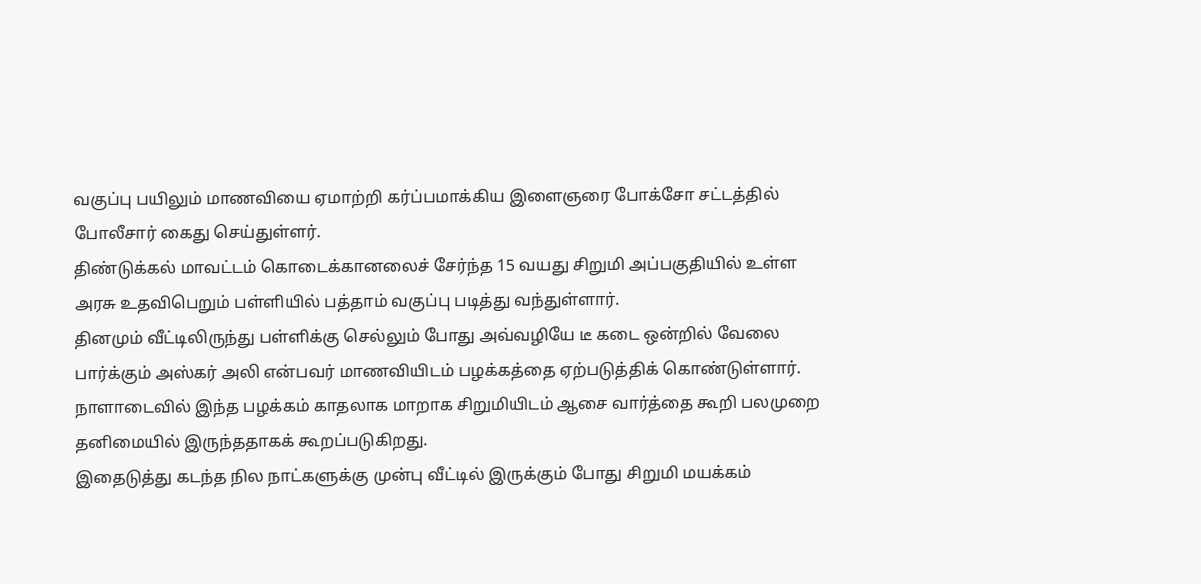வகுப்பு பயிலும் மாணவியை ஏமாற்றி கர்ப்பமாக்கிய இளைஞரை போக்சோ சட்டத்தில் போலீசார் கைது செய்துள்ளர்.
திண்டுக்கல் மாவட்டம் கொடைக்கானலைச் சேர்ந்த 15 வயது சிறுமி அப்பகுதியில் உள்ள அரசு உதவிபெறும் பள்ளியில் பத்தாம் வகுப்பு படித்து வந்துள்ளார்.
தினமும் வீட்டிலிருந்து பள்ளிக்கு செல்லும் போது அவ்வழியே டீ கடை ஒன்றில் வேலை பார்க்கும் அஸ்கர் அலி என்பவர் மாணவியிடம் பழக்கத்தை ஏற்படுத்திக் கொண்டுள்ளார். நாளாடைவில் இந்த பழக்கம் காதலாக மாறாக சிறுமியிடம் ஆசை வார்த்தை கூறி பலமுறை தனிமையில் இருந்ததாகக் கூறப்படுகிறது.
இதைடுத்து கடந்த நில நாட்களுக்கு முன்பு வீட்டில் இருக்கும் போது சிறுமி மயக்கம்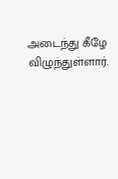அடைந்து கீழே விழுந்துள்ளார்.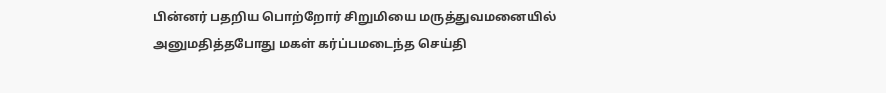பின்னர் பதறிய பொற்றோர் சிறுமியை மருத்துவமனையில் அனுமதித்தபோது மகள் கர்ப்பமடைந்த செய்தி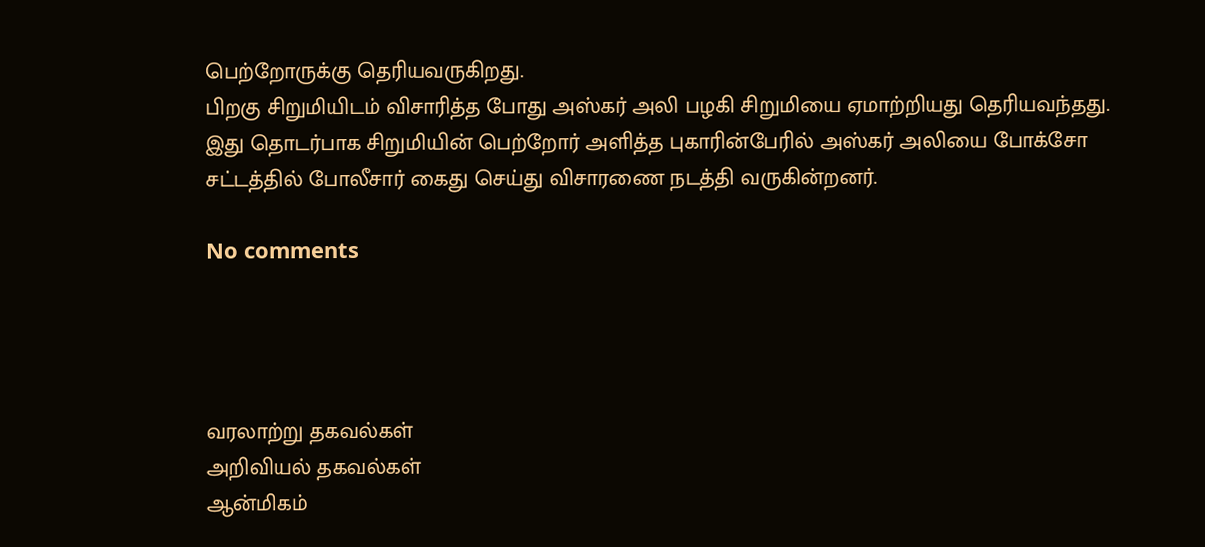பெற்றோருக்கு தெரியவருகிறது.
பிறகு சிறுமியிடம் விசாரித்த போது அஸ்கர் அலி பழகி சிறுமியை ஏமாற்றியது தெரியவந்தது. இது தொடர்பாக சிறுமியின் பெற்றோர் அளித்த புகாரின்பேரில் அஸ்கர் அலியை போக்சோ சட்டத்தில் போலீசார் கைது செய்து விசாரணை நடத்தி வருகின்றனர்.

No comments




வரலாற்று தகவல்கள்
அறிவியல் தகவல்கள்
ஆன்மிகம்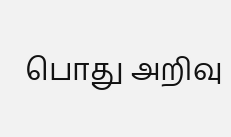பொது அறிவு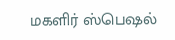மகளிர் ஸ்பெஷல்